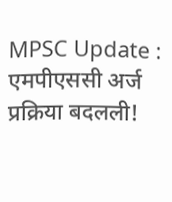MPSC Update : एमपीएससी अर्ज प्रक्रिया बदलली!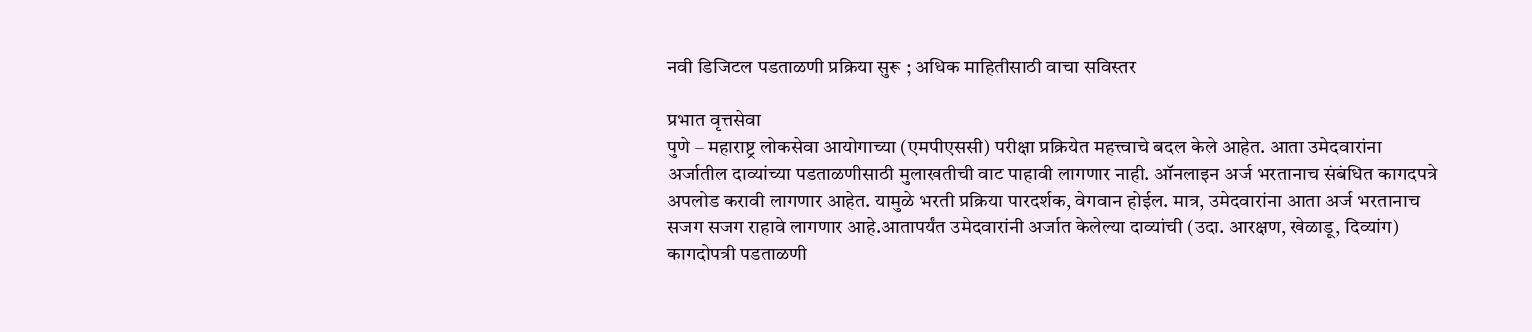नवी डिजिटल पडताळणी प्रक्रिया सुरू ; अधिक माहितीसाठी वाचा सविस्तर

प्रभात वृत्तसेवा
पुणे – महाराष्ट्र लोकसेवा आयोगाच्या (एमपीएससी) परीक्षा प्रक्रियेत महत्त्वाचे बदल केले आहेत. आता उमेदवारांना अर्जातील दाव्यांच्या पडताळणीसाठी मुलाखतीची वाट पाहावी लागणार नाही. ऑनलाइन अर्ज भरतानाच संबंधित कागदपत्रे अपलोड करावी लागणार आहेत. यामुळे भरती प्रक्रिया पारदर्शक, वेगवान होईल. मात्र, उमेदवारांना आता अर्ज भरतानाच सजग सजग राहावे लागणार आहे.आतापर्यंत उमेदवारांनी अर्जात केलेल्या दाव्यांची (उदा. आरक्षण, खेळाडू, दिव्यांग) कागदोपत्री पडताळणी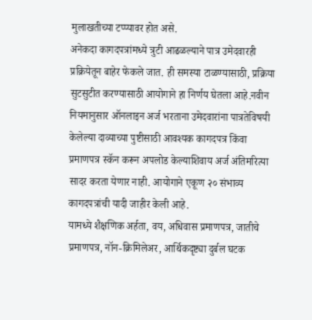मुलाखतीच्या टप्प्यावर होत असे.
अनेकदा कागदपत्रांमध्ये त्रुटी आढळल्याने पात्र उमेदवारही प्रक्रियेतून बाहेर फेकले जात. ही समस्या टाळण्यासाठी, प्रक्रिया सुटसुटीत करण्यासाठी आयोगाने हा निर्णय घेतला आहे.नवीन नियमानुसार ऑनलाइन अर्ज भरताना उमेदवारांना पात्रतेविषयी केलेल्या दाव्याच्या पुष्टीसाठी आवश्यक कागदपत्र किंवा प्रमाणपत्र स्कॅन करून अपलोड केल्याशिवाय अर्ज अंतिमरित्या सादर करता येणार नाही. आयोगाने एकूण २० संभाव्य कागदपत्रांची यादी जाहीर केली आहे.
यामध्ये शैक्षणिक अर्हता, वय, अधिवास प्रमाणपत्र, जातीचे प्रमाणपत्र, नॉन-क्रिमिलेअर, आर्थिकदृष्ट्या दुर्बल घटक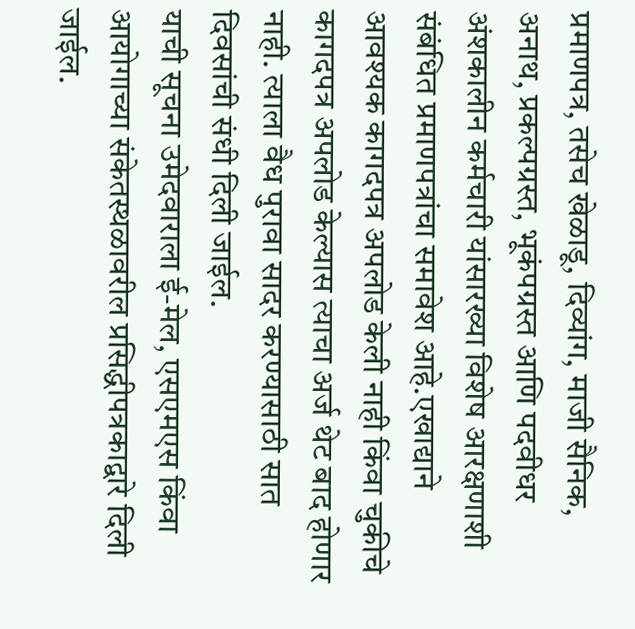प्रमाणपत्र, तसेच खेळाडू, दिव्यांग, माजी सैनिक, अनाथ, प्रकल्पग्रस्त, भूकंपग्रस्त आणि पदवीधर अंशकालीन कर्मचारी यांसारख्या विशेष आरक्षणाशी संबंधित प्रमाणपत्रांचा समावेश आहे.एखाद्याने आवश्यक कागदपत्र अपलोड केली नाही किंवा चुकीचे कागदपत्र अपलोड केल्यास त्याचा अर्ज थेट बाद होणार नाही. त्याला वैध पुरावा सादर करण्यासाठी सात दिवसांची संधी दिली जाईल.
याची सूचना उमेदवाराला ई-मेल, एसएमएस किंवा आयोगाच्या संकेतस्थळावरील प्रसिद्धीपत्रकाद्वारे दिली जाईल.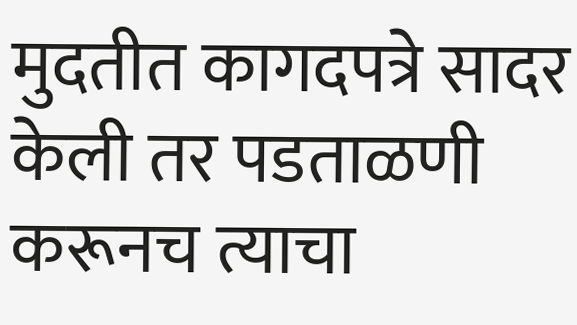मुदतीत कागदपत्रे सादर केली तर पडताळणी करूनच त्याचा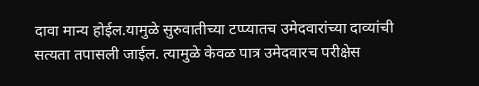दावा मान्य होईल.यामुळे सुरुवातीच्या टप्प्यातच उमेदवारांच्या दाव्यांची सत्यता तपासली जाईल. त्यामुळे केवळ पात्र उमेदवारच परीक्षेस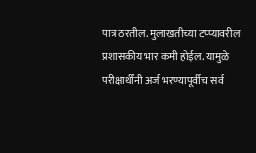पात्र ठरतील. मुलाखतीच्या टप्प्यावरील प्रशासकीय भार कमी होईल. यामुळे परीक्षार्थींनी अर्ज भरण्यापूर्वीच सर्व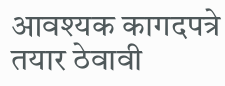आवश्यक कागदपत्रे तयार ठेवावी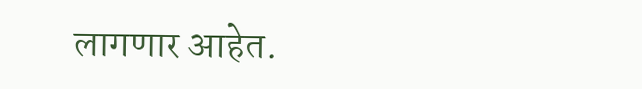लागणार आहेत.